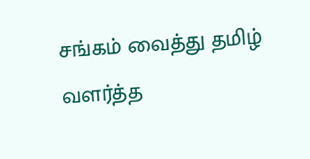சங்கம் வைத்து தமிழ் வளர்த்த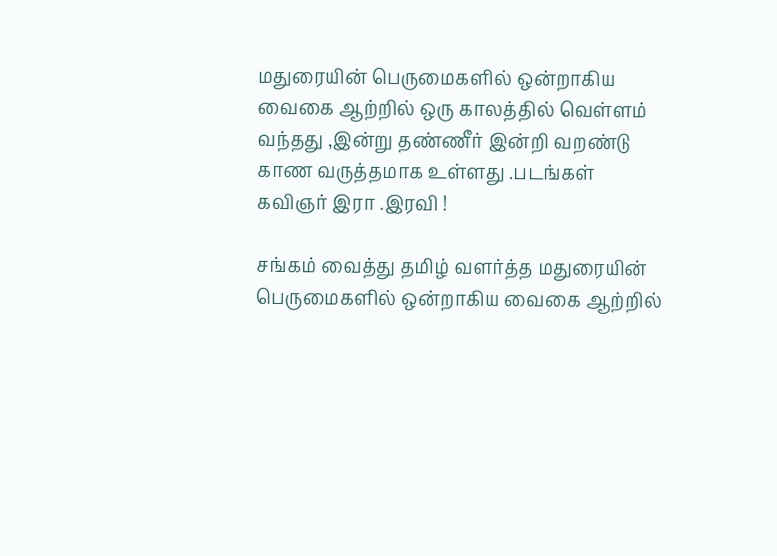மதுரையின் பெருமைகளில் ஒன்றாகிய வைகை ஆற்றில் ஒரு காலத்தில் வெள்ளம் வந்தது ,இன்று தண்ணீர் இன்றி வறண்டு காண வருத்தமாக உள்ளது .படங்கள் கவிஞர் இரா .இரவி !

சங்கம் வைத்து தமிழ் வளர்த்த மதுரையின் பெருமைகளில் ஒன்றாகிய வைகை ஆற்றில்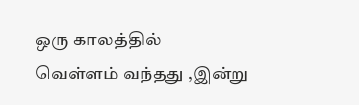ஒரு காலத்தில்  வெள்ளம் வந்தது ,இன்று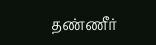தண்ணீர்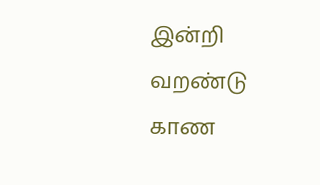இன்றி வறண்டு காண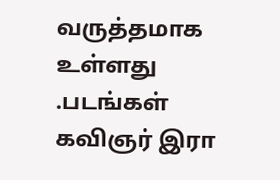வருத்தமாக உள்ளது .படங்கள் கவிஞர் இரா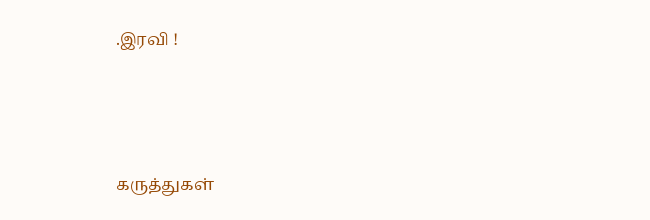.இரவி !





கருத்துகள்